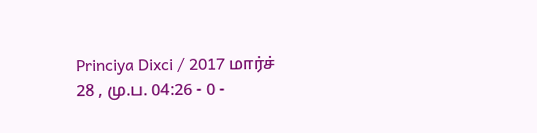Princiya Dixci / 2017 மார்ச் 28 , மு.ப. 04:26 - 0 -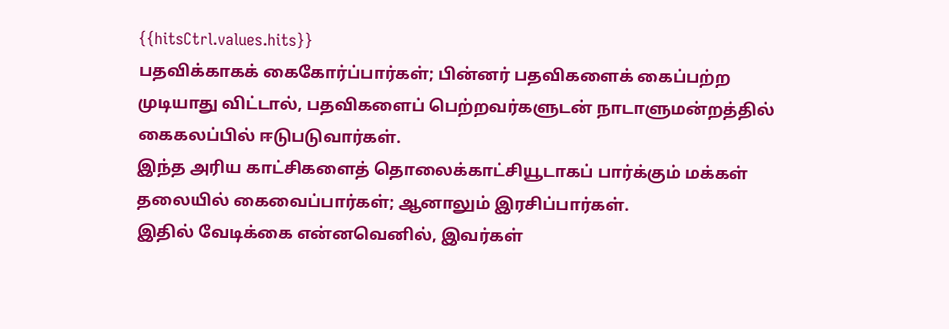{{hitsCtrl.values.hits}}
பதவிக்காகக் கைகோர்ப்பார்கள்; பின்னர் பதவிகளைக் கைப்பற்ற முடியாது விட்டால், பதவிகளைப் பெற்றவர்களுடன் நாடாளுமன்றத்தில் கைகலப்பில் ஈடுபடுவார்கள்.
இந்த அரிய காட்சிகளைத் தொலைக்காட்சியூடாகப் பார்க்கும் மக்கள் தலையில் கைவைப்பார்கள்; ஆனாலும் இரசிப்பார்கள்.
இதில் வேடிக்கை என்னவெனில், இவர்கள்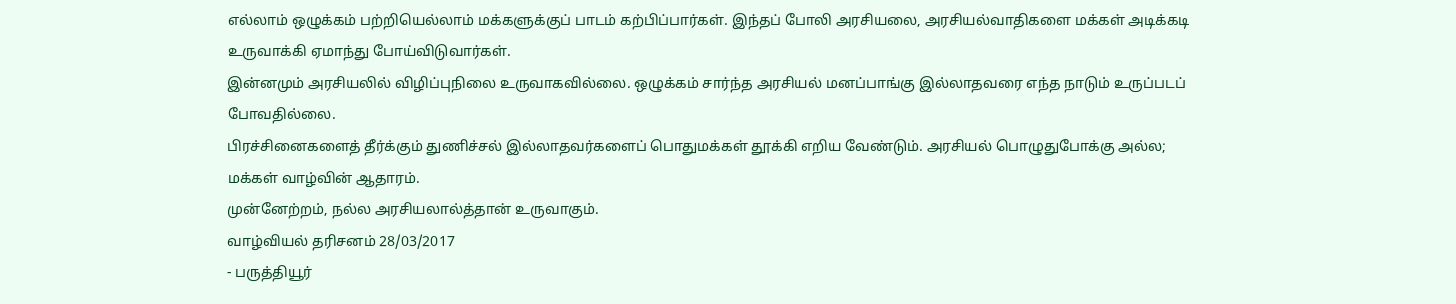எல்லாம் ஒழுக்கம் பற்றியெல்லாம் மக்களுக்குப் பாடம் கற்பிப்பார்கள். இந்தப் போலி அரசியலை, அரசியல்வாதிகளை மக்கள் அடிக்கடி உருவாக்கி ஏமாந்து போய்விடுவார்கள்.
இன்னமும் அரசியலில் விழிப்புநிலை உருவாகவில்லை. ஒழுக்கம் சார்ந்த அரசியல் மனப்பாங்கு இல்லாதவரை எந்த நாடும் உருப்படப் போவதில்லை.
பிரச்சினைகளைத் தீர்க்கும் துணிச்சல் இல்லாதவர்களைப் பொதுமக்கள் தூக்கி எறிய வேண்டும். அரசியல் பொழுதுபோக்கு அல்ல; மக்கள் வாழ்வின் ஆதாரம்.
முன்னேற்றம், நல்ல அரசியலால்த்தான் உருவாகும்.
வாழ்வியல் தரிசனம் 28/03/2017
- பருத்தியூர்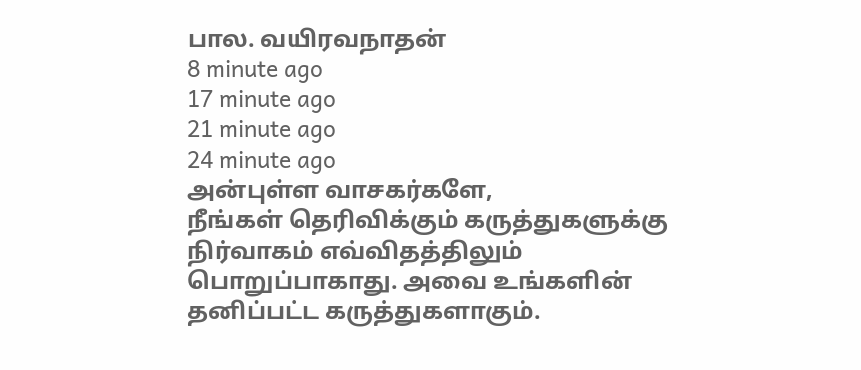பால. வயிரவநாதன்
8 minute ago
17 minute ago
21 minute ago
24 minute ago
அன்புள்ள வாசகர்களே,
நீங்கள் தெரிவிக்கும் கருத்துகளுக்கு நிர்வாகம் எவ்விதத்திலும் பொறுப்பாகாது. அவை உங்களின் தனிப்பட்ட கருத்துகளாகும்.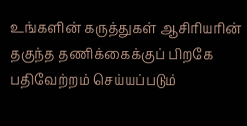உங்களின் கருத்துகள் ஆசிரியரின் தகுந்த தணிக்கைக்குப் பிறகே பதிவேற்றம் செய்யப்படும்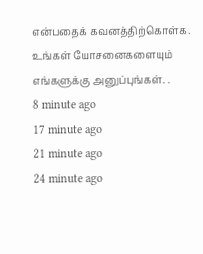என்பதைக் கவனத்திற்கொள்க. உங்கள் யோசனைகளையும் எங்களுக்கு அனுப்புங்கள். .
8 minute ago
17 minute ago
21 minute ago
24 minute ago